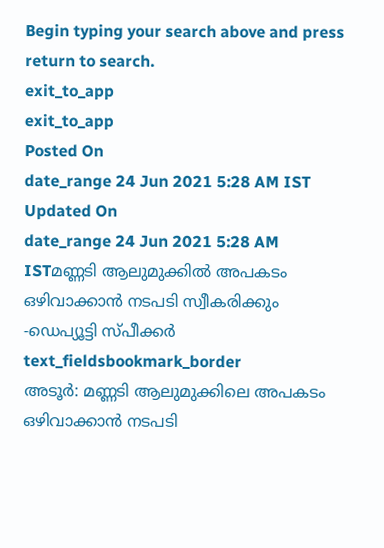Begin typing your search above and press return to search.
exit_to_app
exit_to_app
Posted On
date_range 24 Jun 2021 5:28 AM IST Updated On
date_range 24 Jun 2021 5:28 AM ISTമണ്ണടി ആലുമുക്കിൽ അപകടം ഒഴിവാക്കാൻ നടപടി സ്വീകരിക്കും -ഡെപ്യൂട്ടി സ്പീക്കർ
text_fieldsbookmark_border
അടൂർ: മണ്ണടി ആലുമുക്കിലെ അപകടം ഒഴിവാക്കാൻ നടപടി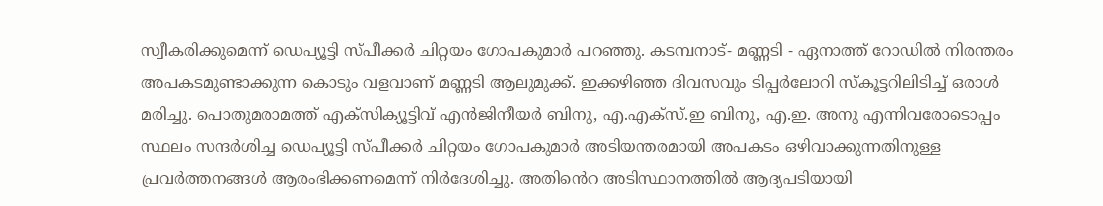സ്വീകരിക്കുമെന്ന് ഡെപ്യൂട്ടി സ്പീക്കർ ചിറ്റയം ഗോപകുമാർ പറഞ്ഞു. കടമ്പനാട്- മണ്ണടി - ഏനാത്ത് റോഡിൽ നിരന്തരം അപകടമുണ്ടാക്കുന്ന കൊടും വളവാണ് മണ്ണടി ആലുമുക്ക്. ഇക്കഴിഞ്ഞ ദിവസവും ടിപ്പർലോറി സ്കൂട്ടറിലിടിച്ച് ഒരാൾ മരിച്ചു. പൊതുമരാമത്ത് എക്സിക്യൂട്ടിവ് എൻജിനീയർ ബിനു, എ.എക്സ്.ഇ ബിനു, എ.ഇ. അനു എന്നിവരോടൊപ്പം സ്ഥലം സന്ദർശിച്ച ഡെപ്യൂട്ടി സ്പീക്കർ ചിറ്റയം ഗോപകുമാർ അടിയന്തരമായി അപകടം ഒഴിവാക്കുന്നതിനുള്ള പ്രവർത്തനങ്ങൾ ആരംഭിക്കണമെന്ന് നിർദേശിച്ചു. അതിൻെറ അടിസ്ഥാനത്തിൽ ആദ്യപടിയായി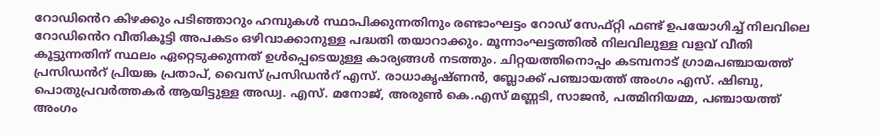റോഡിൻെറ കിഴക്കും പടിഞ്ഞാറും ഹമ്പുകൾ സ്ഥാപിക്കുന്നതിനും രണ്ടാംഘട്ടം റോഡ് സേഫ്റ്റി ഫണ്ട് ഉപയോഗിച്ച് നിലവിലെ റോഡിൻെറ വീതികൂട്ടി അപകടം ഒഴിവാക്കാനുള്ള പദ്ധതി തയാറാക്കും. മൂന്നാംഘട്ടത്തിൽ നിലവിലുള്ള വളവ് വീതി കൂട്ടുന്നതിന് സ്ഥലം ഏറ്റെടുക്കുന്നത് ഉൾപ്പെടെയുള്ള കാര്യങ്ങൾ നടത്തും. ചിറ്റയത്തിനൊപ്പം കടമ്പനാട് ഗ്രാമപഞ്ചായത്ത് പ്രസിഡൻറ് പ്രിയങ്ക പ്രതാപ്, വൈസ് പ്രസിഡൻറ് എസ്. രാധാകൃഷ്ണൻ, ബ്ലോക്ക് പഞ്ചായത്ത് അംഗം എസ്. ഷിബു, പൊതുപ്രവർത്തകർ ആയിട്ടുള്ള അഡ്വ. എസ്. മനോജ്, അരുൺ കെ.എസ് മണ്ണടി, സാജൻ, പത്മിനിയമ്മ, പഞ്ചായത്ത് അംഗം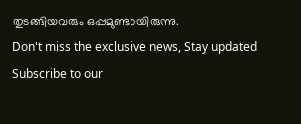തുടങ്ങിയവരും ഒപ്പമുണ്ടായിരുന്നു.
Don't miss the exclusive news, Stay updated
Subscribe to our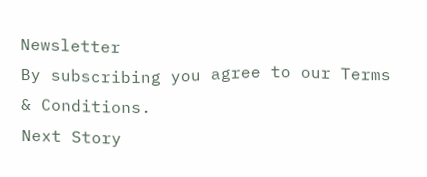Newsletter
By subscribing you agree to our Terms & Conditions.
Next Story